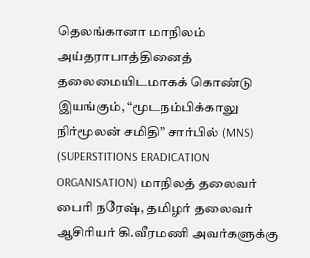தெலங்கானா மாநிலம் அய்தராபாத்தினைத் தலைமையிடமாகக் கொண்டு இயங்கும், “மூடநம்பிக்காலு நிர்மூலன் சமிதி” சார்பில் (MNS) (SUPERSTITIONS ERADICATION ORGANISATION) மாநிலத் தலைவர் பைரி நரேஷ், தமிழர் தலைவர் ஆசிரியர் கி.வீரமணி அவர்களுக்கு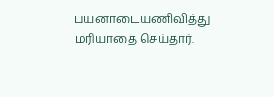பயனாடையணிவித்து மரியாதை செய்தார்.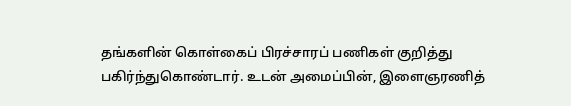தங்களின் கொள்கைப் பிரச்சாரப் பணிகள் குறித்து பகிர்ந்துகொண்டார். உடன் அமைப்பின், இளைஞரணித்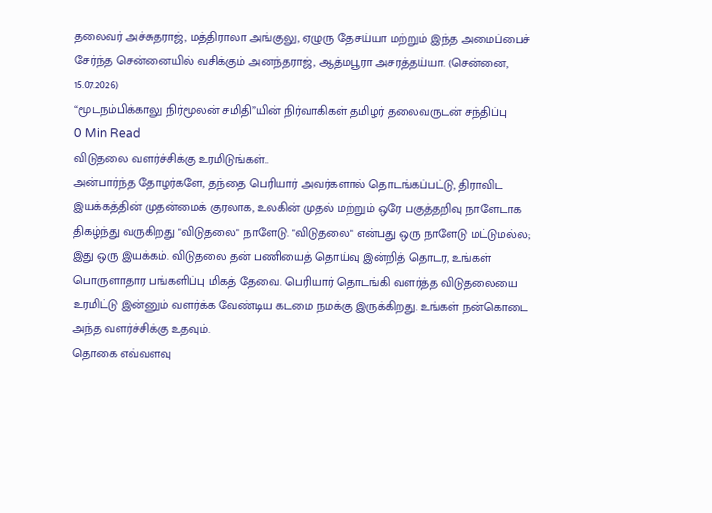தலைவர் அச்சுதராஜ், மத்திராலா அங்குலு, ஏழுரு தேசய்யா மற்றும் இந்த அமைப்பைச் சேர்ந்த சென்னையில் வசிக்கும் அனந்தராஜ், ஆத்மபூரா அசரத்தய்யா. (சென்னை, 15.07.2026)
“மூடநம்பிக்காலு நிர்மூலன் சமிதி”யின் நிர்வாகிகள் தமிழர் தலைவருடன் சந்திப்பு
0 Min Read
விடுதலை வளர்ச்சிக்கு உரமிடுங்கள்..
அன்பார்ந்த தோழர்களே, தந்தை பெரியார் அவர்களால் தொடங்கப்பட்டு, திராவிட இயக்கத்தின் முதன்மைக் குரலாக, உலகின் முதல் மற்றும் ஒரே பகுத்தறிவு நாளேடாக திகழ்ந்து வருகிறது "விடுதலை" நாளேடு. "விடுதலை" என்பது ஒரு நாளேடு மட்டுமல்ல; இது ஒரு இயக்கம். விடுதலை தன் பணியைத் தொய்வு இன்றித் தொடர, உங்கள் பொருளாதார பங்களிப்பு மிகத் தேவை. பெரியார் தொடங்கி வளர்த்த விடுதலையை உரமிட்டு இன்னும் வளர்க்க வேண்டிய கடமை நமக்கு இருக்கிறது. உங்கள் நன்கொடை அந்த வளர்ச்சிக்கு உதவும்.
தொகை எவ்வளவு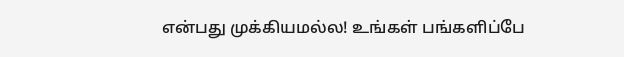என்பது முக்கியமல்ல! உங்கள் பங்களிப்பே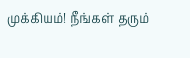முக்கியம்! நீங்கள் தரும்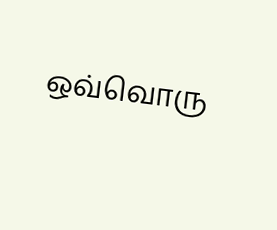ஒவ்வொரு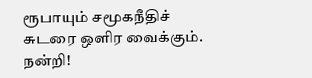ரூபாயும் சமூகநீதிச் சுடரை ஒளிர வைக்கும். நன்றி!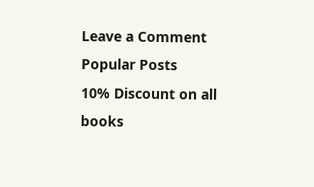Leave a Comment
Popular Posts
10% Discount on all books